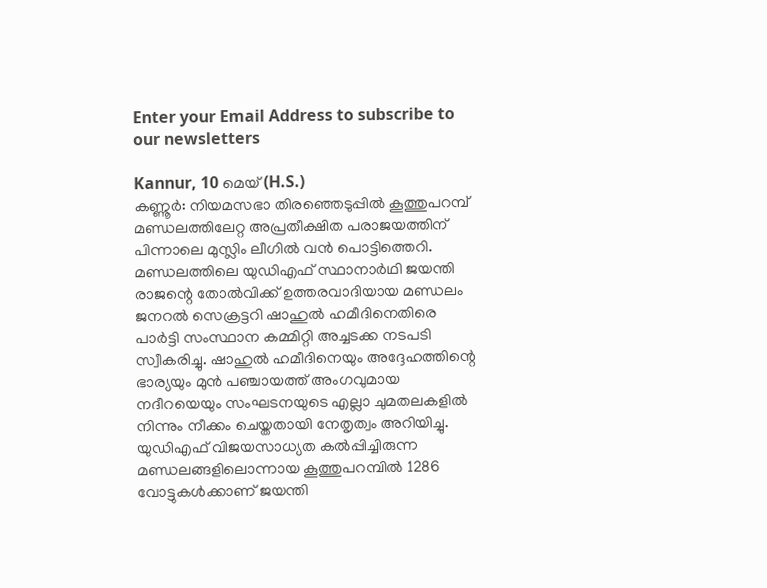Enter your Email Address to subscribe to our newsletters

Kannur, 10 മെയ് (H.S.)
കണ്ണൂർ: നിയമസഭാ തിരഞ്ഞെടുപ്പിൽ കൂത്തുപറമ്പ് മണ്ഡലത്തിലേറ്റ അപ്രതീക്ഷിത പരാജയത്തിന് പിന്നാലെ മുസ്ലിം ലീഗിൽ വൻ പൊട്ടിത്തെറി. മണ്ഡലത്തിലെ യുഡിഎഫ് സ്ഥാനാർഥി ജയന്തി രാജന്റെ തോൽവിക്ക് ഉത്തരവാദിയായ മണ്ഡലം ജനറൽ സെക്രട്ടറി ഷാഹുൽ ഹമീദിനെതിരെ പാർട്ടി സംസ്ഥാന കമ്മിറ്റി അച്ചടക്ക നടപടി സ്വീകരിച്ചു. ഷാഹുൽ ഹമീദിനെയും അദ്ദേഹത്തിന്റെ ഭാര്യയും മുൻ പഞ്ചായത്ത് അംഗവുമായ നദീറയെയും സംഘടനയുടെ എല്ലാ ചുമതലകളിൽ നിന്നും നീക്കം ചെയ്തതായി നേതൃത്വം അറിയിച്ചു.
യുഡിഎഫ് വിജയസാധ്യത കൽപ്പിച്ചിരുന്ന മണ്ഡലങ്ങളിലൊന്നായ കൂത്തുപറമ്പിൽ 1286 വോട്ടുകൾക്കാണ് ജയന്തി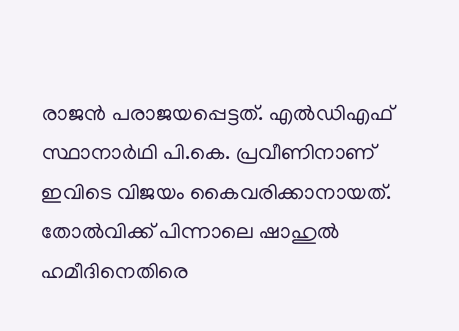രാജൻ പരാജയപ്പെട്ടത്. എൽഡിഎഫ് സ്ഥാനാർഥി പി.കെ. പ്രവീണിനാണ് ഇവിടെ വിജയം കൈവരിക്കാനായത്. തോൽവിക്ക് പിന്നാലെ ഷാഹുൽ ഹമീദിനെതിരെ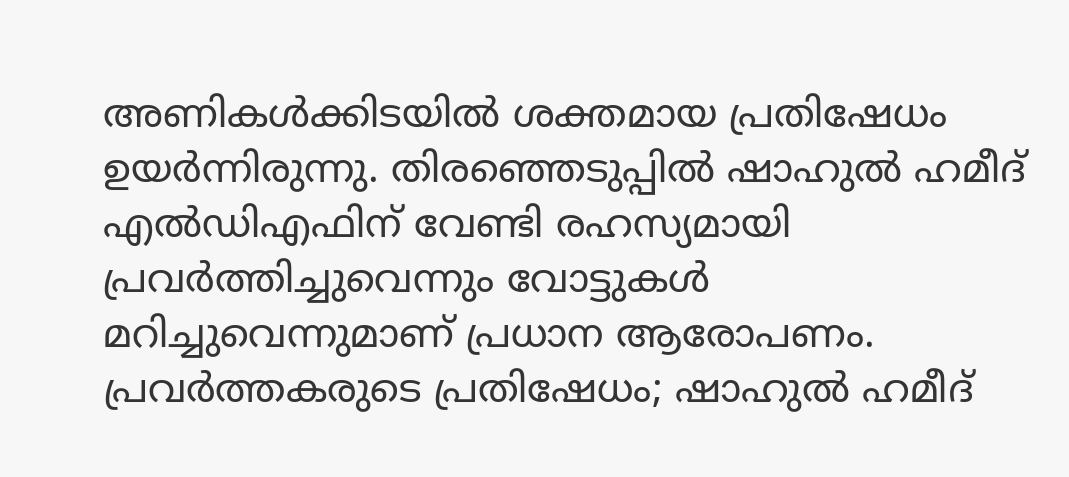അണികൾക്കിടയിൽ ശക്തമായ പ്രതിഷേധം ഉയർന്നിരുന്നു. തിരഞ്ഞെടുപ്പിൽ ഷാഹുൽ ഹമീദ് എൽഡിഎഫിന് വേണ്ടി രഹസ്യമായി പ്രവർത്തിച്ചുവെന്നും വോട്ടുകൾ മറിച്ചുവെന്നുമാണ് പ്രധാന ആരോപണം.
പ്രവർത്തകരുടെ പ്രതിഷേധം; ഷാഹുൽ ഹമീദ്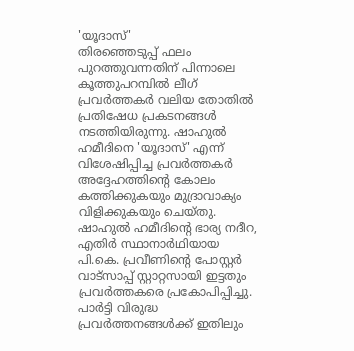'യൂദാസ്'
തിരഞ്ഞെടുപ്പ് ഫലം പുറത്തുവന്നതിന് പിന്നാലെ കൂത്തുപറമ്പിൽ ലീഗ് പ്രവർത്തകർ വലിയ തോതിൽ പ്രതിഷേധ പ്രകടനങ്ങൾ നടത്തിയിരുന്നു. ഷാഹുൽ ഹമീദിനെ 'യൂദാസ്' എന്ന് വിശേഷിപ്പിച്ച പ്രവർത്തകർ അദ്ദേഹത്തിന്റെ കോലം കത്തിക്കുകയും മുദ്രാവാക്യം വിളിക്കുകയും ചെയ്തു. ഷാഹുൽ ഹമീദിന്റെ ഭാര്യ നദീറ, എതിർ സ്ഥാനാർഥിയായ പി.കെ. പ്രവീണിന്റെ പോസ്റ്റർ വാട്സാപ്പ് സ്റ്റാറ്റസായി ഇട്ടതും പ്രവർത്തകരെ പ്രകോപിപ്പിച്ചു. പാർട്ടി വിരുദ്ധ പ്രവർത്തനങ്ങൾക്ക് ഇതിലും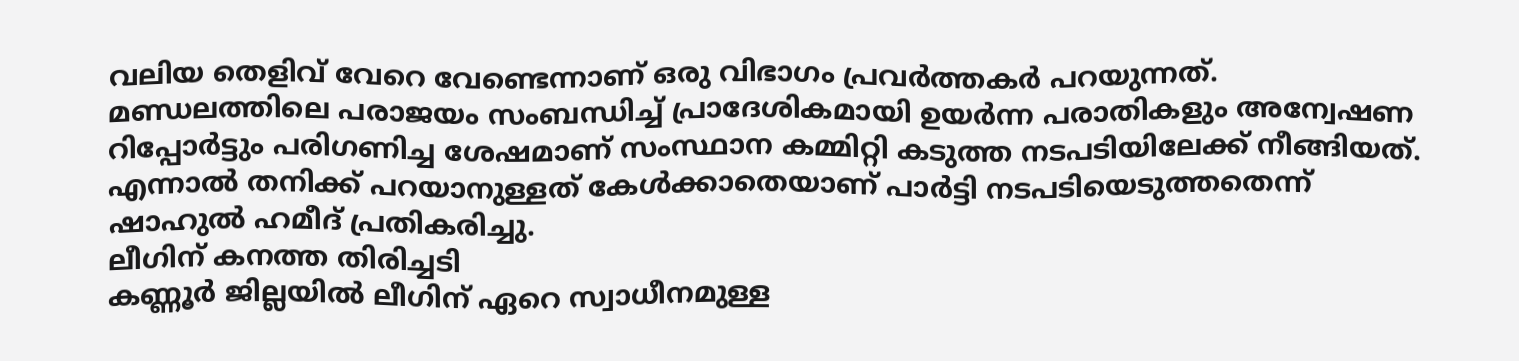വലിയ തെളിവ് വേറെ വേണ്ടെന്നാണ് ഒരു വിഭാഗം പ്രവർത്തകർ പറയുന്നത്.
മണ്ഡലത്തിലെ പരാജയം സംബന്ധിച്ച് പ്രാദേശികമായി ഉയർന്ന പരാതികളും അന്വേഷണ റിപ്പോർട്ടും പരിഗണിച്ച ശേഷമാണ് സംസ്ഥാന കമ്മിറ്റി കടുത്ത നടപടിയിലേക്ക് നീങ്ങിയത്. എന്നാൽ തനിക്ക് പറയാനുള്ളത് കേൾക്കാതെയാണ് പാർട്ടി നടപടിയെടുത്തതെന്ന് ഷാഹുൽ ഹമീദ് പ്രതികരിച്ചു.
ലീഗിന് കനത്ത തിരിച്ചടി
കണ്ണൂർ ജില്ലയിൽ ലീഗിന് ഏറെ സ്വാധീനമുള്ള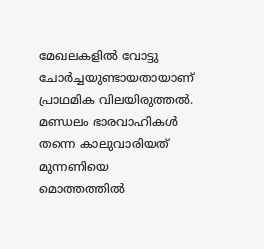മേഖലകളിൽ വോട്ടു ചോർച്ചയുണ്ടായതായാണ് പ്രാഥമിക വിലയിരുത്തൽ. മണ്ഡലം ഭാരവാഹികൾ തന്നെ കാലുവാരിയത് മുന്നണിയെ മൊത്തത്തിൽ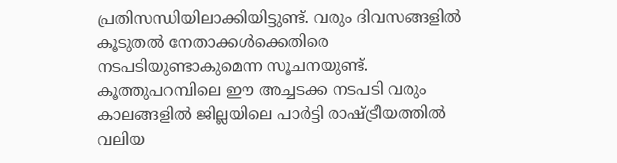പ്രതിസന്ധിയിലാക്കിയിട്ടുണ്ട്. വരും ദിവസങ്ങളിൽ കൂടുതൽ നേതാക്കൾക്കെതിരെ നടപടിയുണ്ടാകുമെന്ന സൂചനയുണ്ട്. കൂത്തുപറമ്പിലെ ഈ അച്ചടക്ക നടപടി വരും കാലങ്ങളിൽ ജില്ലയിലെ പാർട്ടി രാഷ്ട്രീയത്തിൽ വലിയ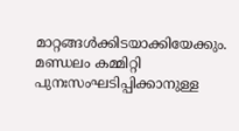മാറ്റങ്ങൾക്കിടയാക്കിയേക്കും. മണ്ഡലം കമ്മിറ്റി പുനഃസംഘടിപ്പിക്കാനുള്ള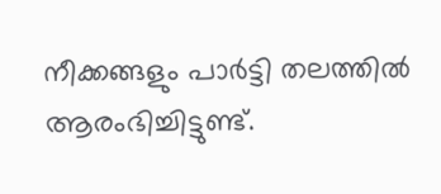നീക്കങ്ങളും പാർട്ടി തലത്തിൽ ആരംഭിച്ചിട്ടുണ്ട്.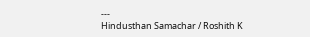---
Hindusthan Samachar / Roshith K